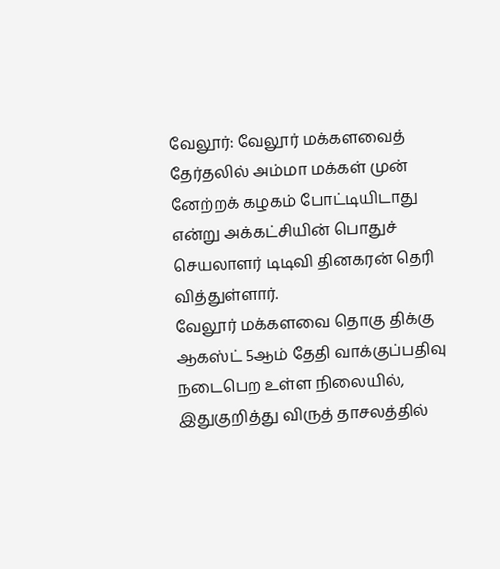வேலூர்: வேலூர் மக்களவைத் தேர்தலில் அம்மா மக்கள் முன் னேற்றக் கழகம் போட்டியிடாது என்று அக்கட்சியின் பொதுச் செயலாளர் டிடிவி தினகரன் தெரி வித்துள்ளார்.
வேலூர் மக்களவை தொகு திக்கு ஆகஸ்ட் 5ஆம் தேதி வாக்குப்பதிவு நடைபெற உள்ள நிலையில், இதுகுறித்து விருத் தாசலத்தில்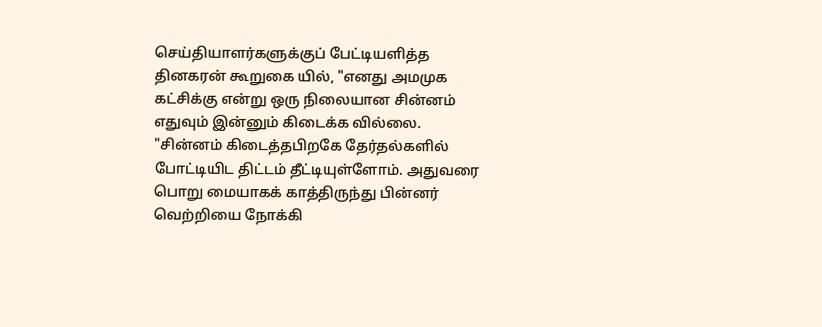செய்தியாளர்களுக்குப் பேட்டியளித்த தினகரன் கூறுகை யில், "எனது அமமுக கட்சிக்கு என்று ஒரு நிலையான சின்னம் எதுவும் இன்னும் கிடைக்க வில்லை.
"சின்னம் கிடைத்தபிறகே தேர்தல்களில் போட்டியிட திட்டம் தீட்டியுள்ளோம். அதுவரை பொறு மையாகக் காத்திருந்து பின்னர் வெற்றியை நோக்கி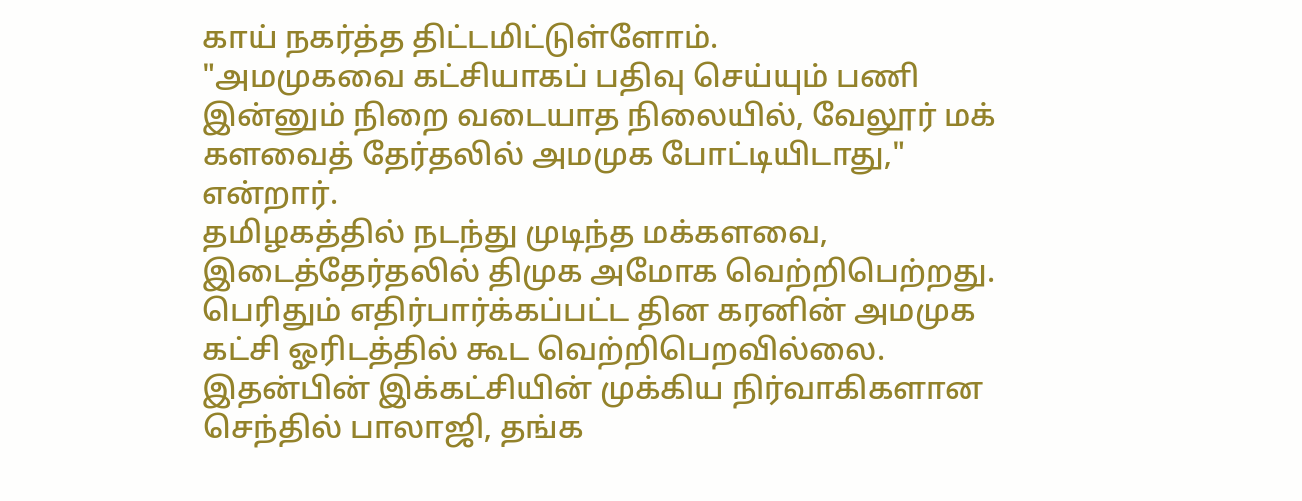காய் நகர்த்த திட்டமிட்டுள்ளோம்.
"அமமுகவை கட்சியாகப் பதிவு செய்யும் பணி இன்னும் நிறை வடையாத நிலையில், வேலூர் மக் களவைத் தேர்தலில் அமமுக போட்டியிடாது," என்றார்.
தமிழகத்தில் நடந்து முடிந்த மக்களவை, இடைத்தேர்தலில் திமுக அமோக வெற்றிபெற்றது. பெரிதும் எதிர்பார்க்கப்பட்ட தின கரனின் அமமுக கட்சி ஓரிடத்தில் கூட வெற்றிபெறவில்லை.
இதன்பின் இக்கட்சியின் முக்கிய நிர்வாகிகளான செந்தில் பாலாஜி, தங்க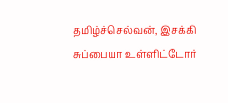தமிழ்ச்செல்வன், இசக்கி சுப்பையா உள்ளிட்டோர்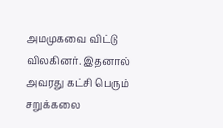அமமுகவை விட்டு விலகினர். இதனால் அவரது கட்சி பெரும் சறுக்கலை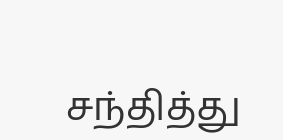சந்தித்து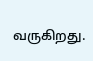வருகிறது.